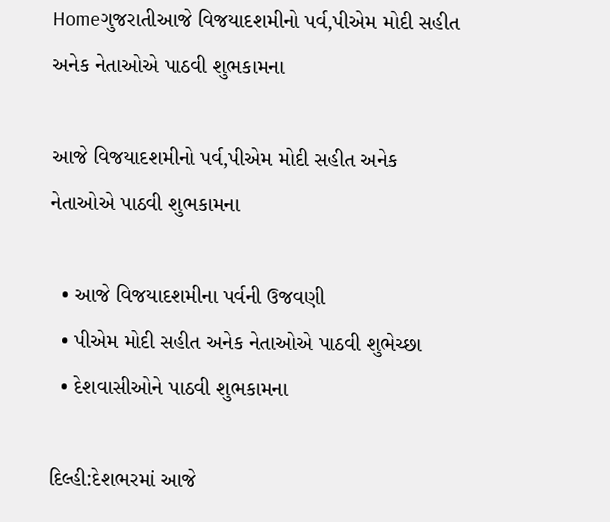Homeગુજરાતીઆજે વિજયાદશમીનો પર્વ,પીએમ મોદી સહીત અનેક નેતાઓએ પાઠવી શુભકામના

આજે વિજયાદશમીનો પર્વ,પીએમ મોદી સહીત અનેક નેતાઓએ પાઠવી શુભકામના

  • આજે વિજયાદશમીના પર્વની ઉજવણી
  • પીએમ મોદી સહીત અનેક નેતાઓએ પાઠવી શુભેચ્છા
  • દેશવાસીઓને પાઠવી શુભકામના

દિલ્હી:દેશભરમાં આજે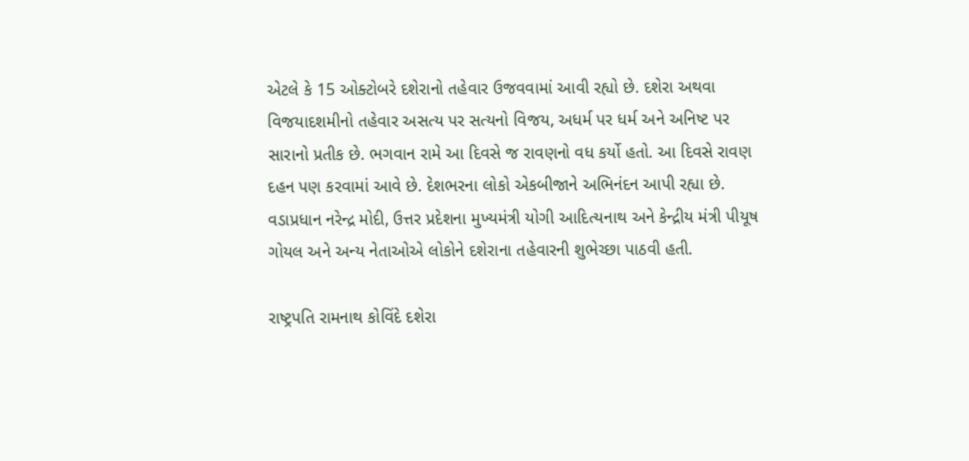એટલે કે 15 ઓક્ટોબરે દશેરાનો તહેવાર ઉજવવામાં આવી રહ્યો છે. દશેરા અથવા વિજયાદશમીનો તહેવાર અસત્ય પર સત્યનો વિજય, અધર્મ પર ધર્મ અને અનિષ્ટ પર સારાનો પ્રતીક છે. ભગવાન રામે આ દિવસે જ રાવણનો વધ કર્યો હતો. આ દિવસે રાવણ દહન પણ કરવામાં આવે છે. દેશભરના લોકો એકબીજાને અભિનંદન આપી રહ્યા છે. વડાપ્રધાન નરેન્દ્ર મોદી, ઉત્તર પ્રદેશના મુખ્યમંત્રી યોગી આદિત્યનાથ અને કેન્દ્રીય મંત્રી પીયૂષ ગોયલ અને અન્ય નેતાઓએ લોકોને દશેરાના તહેવારની શુભેચ્છા પાઠવી હતી.

રાષ્ટ્રપતિ રામનાથ કોવિંદે દશેરા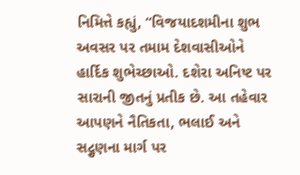નિમિત્તે કહ્યું, “વિજયાદશમીના શુભ અવસર પર તમામ દેશવાસીઓને હાર્દિક શુભેચ્છાઓ. દશેરા અનિષ્ટ પર સારાની જીતનું પ્રતીક છે. આ તહેવાર આપણને નૈતિકતા, ભલાઈ અને સદ્ગુણના માર્ગ પર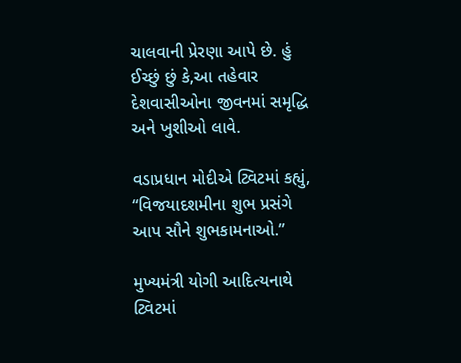ચાલવાની પ્રેરણા આપે છે. હું ઈચ્છું છું કે,આ તહેવાર દેશવાસીઓના જીવનમાં સમૃદ્ધિ અને ખુશીઓ લાવે.

વડાપ્રધાન મોદીએ ટ્વિટમાં કહ્યું, “વિજયાદશમીના શુભ પ્રસંગે આપ સૌને શુભકામનાઓ.”

મુખ્યમંત્રી યોગી આદિત્યનાથે ટ્વિટમાં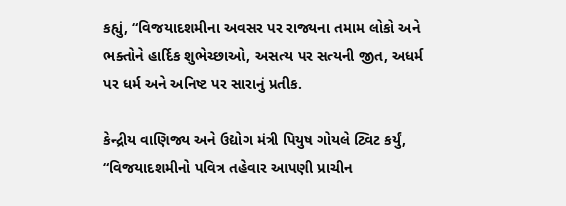કહ્યું, “વિજયાદશમીના અવસર પર રાજ્યના તમામ લોકો અને ભક્તોને હાર્દિક શુભેચ્છાઓ, અસત્ય પર સત્યની જીત, અધર્મ પર ધર્મ અને અનિષ્ટ પર સારાનું પ્રતીક.

કેન્દ્રીય વાણિજ્ય અને ઉદ્યોગ મંત્રી પિયુષ ગોયલે ટ્વિટ કર્યું, “વિજયાદશમીનો પવિત્ર તહેવાર આપણી પ્રાચીન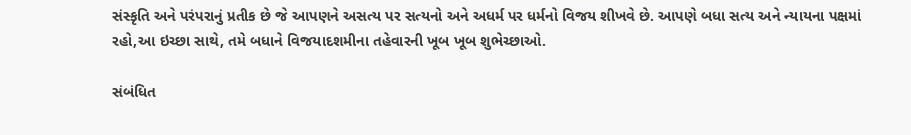સંસ્કૃતિ અને પરંપરાનું પ્રતીક છે જે આપણને અસત્ય પર સત્યનો અને અધર્મ પર ધર્મનો વિજય શીખવે છે. આપણે બધા સત્ય અને ન્યાયના પક્ષમાં રહો,આ ઇચ્છા સાથે, તમે બધાને વિજયાદશમીના તહેવારની ખૂબ ખૂબ શુભેચ્છાઓ.

સંબંધિત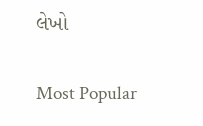લેખો

Most Popular